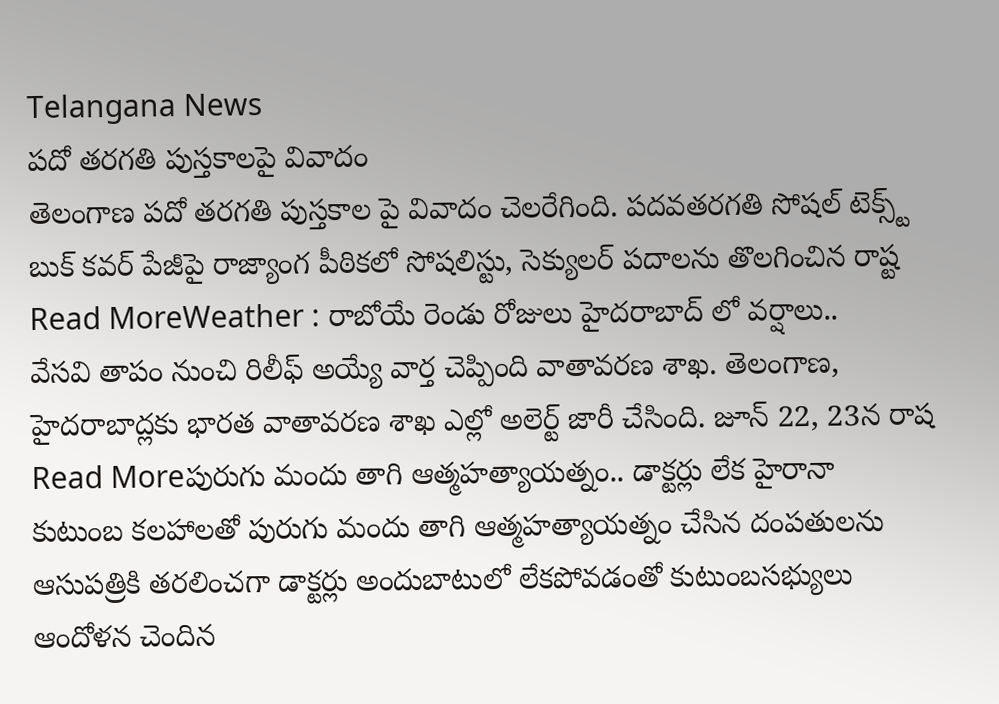Telangana News
పదో తరగతి పుస్తకాలపై వివాదం
తెలంగాణ పదో తరగతి పుస్తకాల పై వివాదం చెలరేగింది. పదవతరగతి సోషల్ టెక్స్ట్ బుక్ కవర్ పేజీపై రాజ్యాంగ పీఠికలో సోషలిస్టు, సెక్యులర్ పదాలను తొలగించిన రాష్ట
Read MoreWeather : రాబోయే రెండు రోజులు హైదరాబాద్ లో వర్షాలు..
వేసవి తాపం నుంచి రిలీఫ్ అయ్యే వార్త చెప్పింది వాతావరణ శాఖ. తెలంగాణ, హైదరాబాద్లకు భారత వాతావరణ శాఖ ఎల్లో అలెర్ట్ జారీ చేసింది. జూన్ 22, 23న రాష
Read Moreపురుగు మందు తాగి ఆత్మహత్యాయత్నం.. డాక్టర్లు లేక హైరానా
కుటుంబ కలహాలతో పురుగు మందు తాగి ఆత్మహత్యాయత్నం చేసిన దంపతులను ఆసుపత్రికి తరలించగా డాక్టర్లు అందుబాటులో లేకపోవడంతో కుటుంబసభ్యులు ఆందోళన చెందిన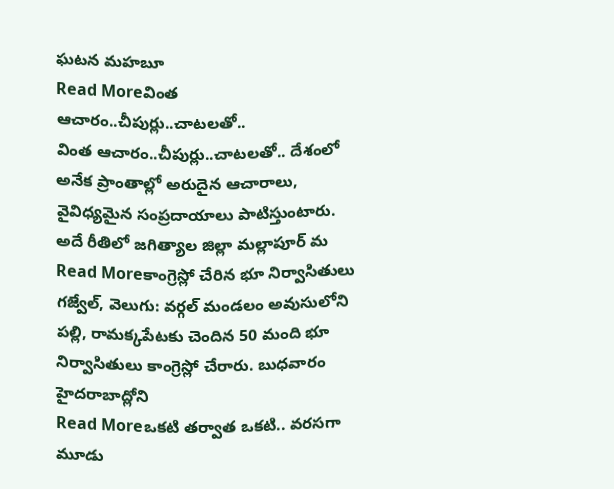ఘటన మహబూ
Read Moreవింత ఆచారం..చీపుర్లు..చాటలతో..
వింత ఆచారం..చీపుర్లు..చాటలతో.. దేశంలో అనేక ప్రాంతాల్లో అరుదైన ఆచారాలు, వైవిధ్యమైన సంప్రదాయాలు పాటిస్తుంటారు. అదే రీతిలో జగిత్యాల జిల్లా మల్లాపూర్ మ
Read Moreకాంగ్రెస్లో చేరిన భూ నిర్వాసితులు
గజ్వేల్, వెలుగు: వర్గల్ మండలం అవుసులోని పల్లి, రామక్కపేటకు చెందిన 50 మంది భూ నిర్వాసితులు కాంగ్రెస్లో చేరారు. బుధవారం హైదరాబాద్లోని
Read Moreఒకటి తర్వాత ఒకటి.. వరసగా మూడు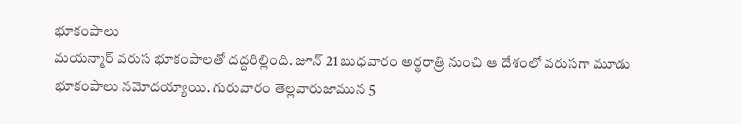భూకంపాలు
మయన్మార్ వరుస భూకంపాలతో దద్దరిల్లింది. జూన్ 21 బుధవారం అర్థరాత్రి నుంచి ఆ దేశంలో వరుసగా మూడు భూకంపాలు నమోదయ్యాయి. గురువారం తెల్లవారుజామున 5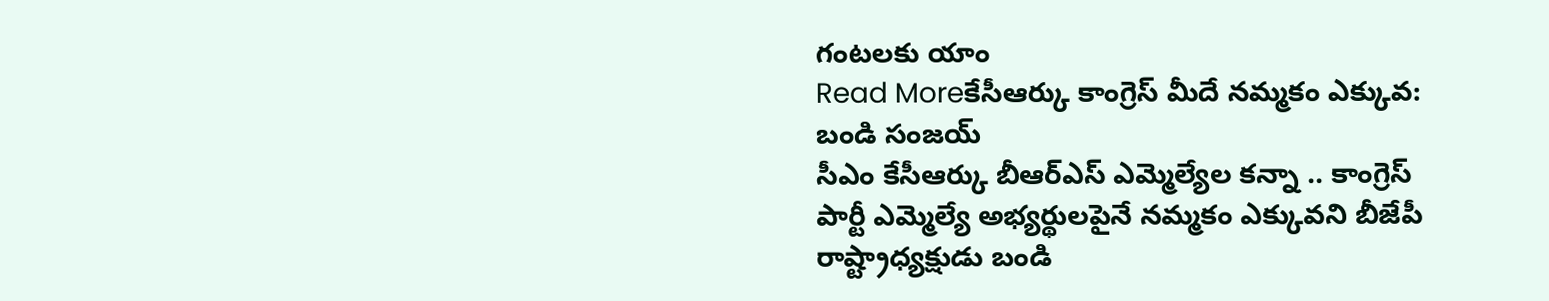గంటలకు యాం
Read Moreకేసీఆర్కు కాంగ్రెస్ మీదే నమ్మకం ఎక్కువ: బండి సంజయ్
సీఎం కేసీఆర్కు బీఆర్ఎస్ ఎమ్మెల్యేల కన్నా .. కాంగ్రెస్ పార్టీ ఎమ్మెల్యే అభ్యర్థులపైనే నమ్మకం ఎక్కువని బీజేపీ రాష్ట్రాధ్యక్షుడు బండి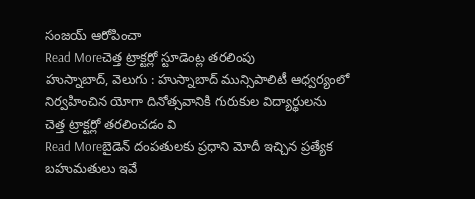సంజయ్ ఆరోపించా
Read Moreచెత్త ట్రాక్టర్లో స్టూడెంట్ల తరలింపు
హుస్నాబాద్, వెలుగు : హుస్నాబాద్ మున్సిపాలిటీ ఆధ్వర్యంలో నిర్వహించిన యోగా దినోత్సవానికి గురుకుల విద్యార్థులను చెత్త ట్రాక్టర్లో తరలించడం వి
Read Moreబైడెన్ దంపతులకు ప్రధాని మోదీ ఇచ్చిన ప్రత్యేక బహుమతులు ఇవే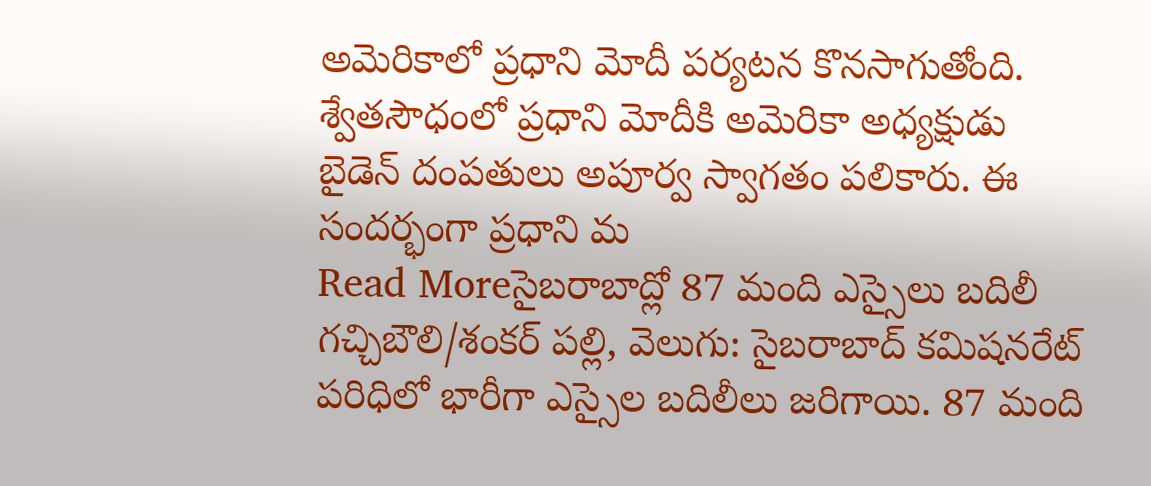అమెరికాలో ప్రధాని మోదీ పర్యటన కొనసాగుతోంది. శ్వేతసౌధంలో ప్రధాని మోదీకి అమెరికా అధ్యక్షుడు బైడెన్ దంపతులు అపూర్వ స్వాగతం పలికారు. ఈ సందర్భంగా ప్రధాని మ
Read Moreసైబరాబాద్లో 87 మంది ఎస్సైలు బదిలీ
గచ్చిబౌలి/శంకర్ పల్లి, వెలుగు: సైబరాబాద్ కమిషనరేట్ పరిధిలో భారీగా ఎస్సైల బదిలీలు జరిగాయి. 87 మంది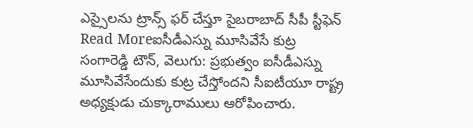ఎస్సైలను ట్రాన్స్ ఫర్ చేస్తూ సైబరాబాద్ సీపీ స్టీఫెన్
Read Moreఐసీడీఎస్ను మూసివేసే కుట్ర
సంగారెడ్డి టౌన్, వెలుగు: ప్రభుత్వం ఐసీడీఎస్ను మూసివేసేందుకు కుట్ర చేస్తోందని సీఐటీయూ రాష్ట్ర అధ్యక్షుడు చుక్కారాములు ఆరోపించారు.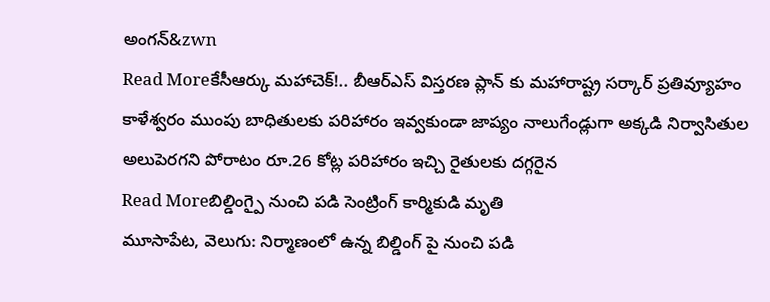అంగన్&zwn
Read Moreకేసీఆర్కు మహాచెక్!.. బీఆర్ఎస్ విస్తరణ ప్లాన్ కు మహారాష్ట్ర సర్కార్ ప్రతివ్యూహం
కాళేశ్వరం ముంపు బాధితులకు పరిహారం ఇవ్వకుండా జాప్యం నాలుగేండ్లుగా అక్కడి నిర్వాసితుల అలుపెరగని పోరాటం రూ.26 కోట్ల పరిహారం ఇచ్చి రైతులకు దగ్గరైన
Read Moreబిల్డింగ్పై నుంచి పడి సెంట్రింగ్ కార్మికుడి మృతి
మూసాపేట, వెలుగు: నిర్మాణంలో ఉన్న బిల్డింగ్ పై నుంచి పడి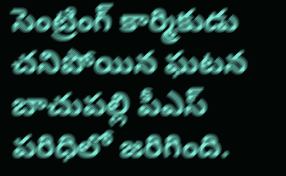సెంట్రింగ్ కార్మికుడు చనిపోయిన ఘటన బాచుపల్లి పీఎస్ పరిధిలో జరిగింది.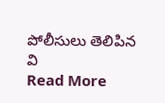పోలీసులు తెలిపిన వి
Read More